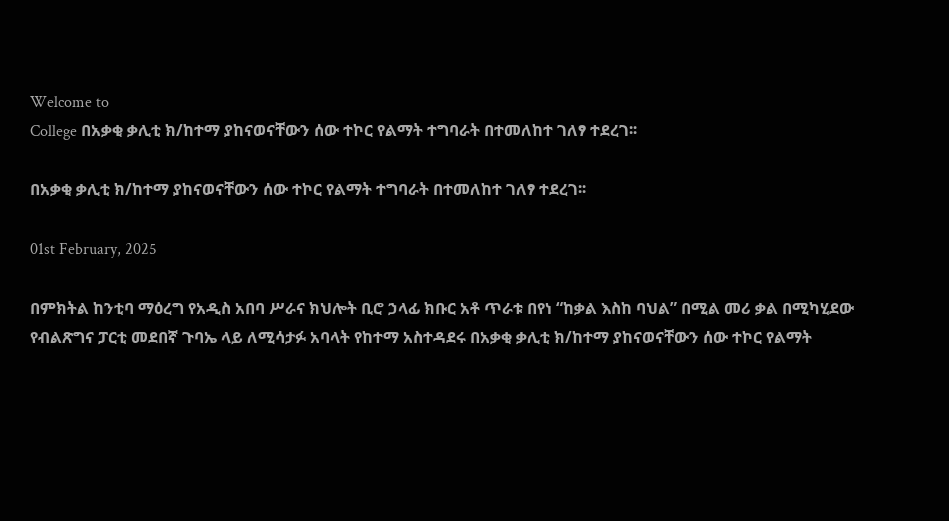Welcome to
College በአቃቂ ቃሊቲ ክ/ከተማ ያከናወናቸውን ሰው ተኮር የልማት ተግባራት በተመለከተ ገለፃ ተደረገ፡፡

በአቃቂ ቃሊቲ ክ/ከተማ ያከናወናቸውን ሰው ተኮር የልማት ተግባራት በተመለከተ ገለፃ ተደረገ፡፡

01st February, 2025

በምክትል ከንቲባ ማዕረግ የአዲስ አበባ ሥራና ክህሎት ቢሮ ኃላፊ ክቡር አቶ ጥራቱ በየነ “ከቃል እስከ ባህል” በሚል መሪ ቃል በሚካሂደው የብልጽግና ፓርቲ መደበኛ ጉባኤ ላይ ለሚሳታፉ አባላት የከተማ አስተዳደሩ በአቃቂ ቃሊቲ ክ/ከተማ ያከናወናቸውን ሰው ተኮር የልማት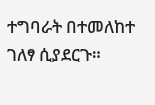ተግባራት በተመለከተ ገለፃ ሲያደርጉ።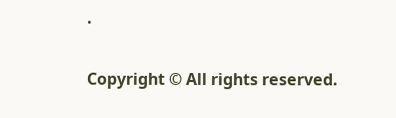.

Copyright © All rights reserved.